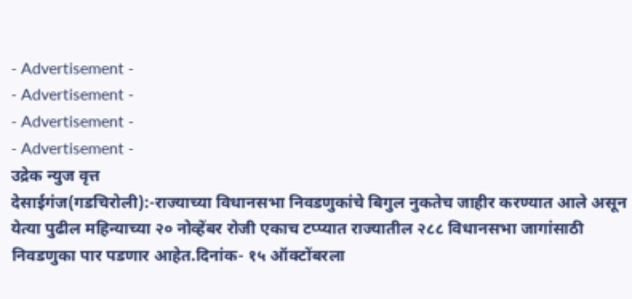- Advertisement -
- Advertisement -
- Advertisement -
- Advertisement -
उद्रेक न्युज वृत्त
देसाईगंज(गडचिरोली):-राज्याच्या विधानसभा निवडणुकांचे बिगुल नुकतेच जाहीर करण्यात आले असून येत्या पुढील महिन्याच्या २० नोव्हेंबर रोजी एकाच टप्प्यात राज्यातील २८८ विधानसभा जागांसाठी निवडणुका पार पडणार आहेत.दिनांक- १५ ऑक्टोंबरला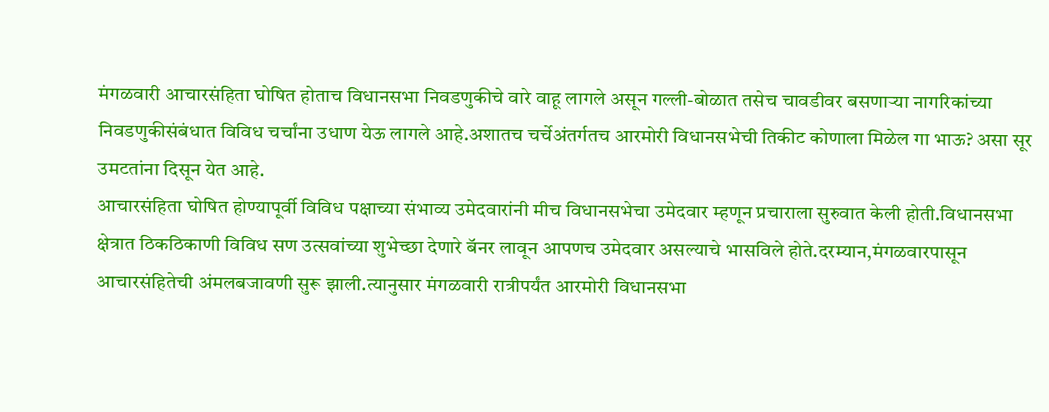मंगळवारी आचारसंहिता घोषित होताच विधानसभा निवडणुकीचे वारे वाहू लागले असून गल्ली-बोळात तसेच चावडीवर बसणाऱ्या नागरिकांच्या निवडणुकीसंबंधात विविध चर्चांना उधाण येऊ लागले आहे.अशातच चर्चेअंतर्गतच आरमोरी विधानसभेची तिकीट कोणाला मिळेल गा भाऊ? असा सूर उमटतांना दिसून येत आहे.
आचारसंहिता घोषित होण्यापूर्वी विविध पक्षाच्या संभाव्य उमेदवारांनी मीच विधानसभेचा उमेदवार म्हणून प्रचाराला सुरुवात केली होती.विधानसभा क्षेत्रात ठिकठिकाणी विविध सण उत्सवांच्या शुभेच्छा देणारे बॅनर लावून आपणच उमेदवार असल्याचे भासविले होते.दरम्यान,मंगळवारपासून आचारसंहितेची अंमलबजावणी सुरू झाली.त्यानुसार मंगळवारी रात्रीपर्यंत आरमोरी विधानसभा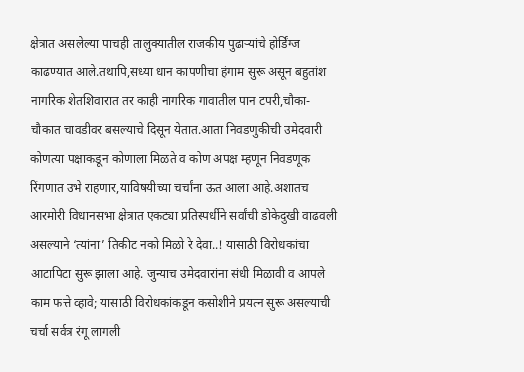क्षेत्रात असलेल्या पाचही तालुक्यातील राजकीय पुढाऱ्यांचे होर्डिंग्ज काढण्यात आले.तथापि,सध्या धान कापणीचा हंगाम सुरू असून बहुतांश नागरिक शेतशिवारात तर काही नागरिक गावातील पान टपरी,चौका-चौकात चावडीवर बसल्याचे दिसून येतात.आता निवडणुकीची उमेदवारी कोणत्या पक्षाकडून कोणाला मिळते व कोण अपक्ष म्हणून निवडणूक रिंगणात उभे राहणार,याविषयीच्या चर्चांना ऊत आला आहे.अशातच आरमोरी विधानसभा क्षेत्रात एकट्या प्रतिस्पर्धीने सर्वांची डोकेदुखी वाढवली असल्याने ‘त्यांना’ तिकीट नको मिळो रे देवा..! यासाठी विरोधकांचा आटापिटा सुरू झाला आहे. जुन्याच उमेदवारांना संधी मिळावी व आपले काम फत्ते व्हावे; यासाठी विरोधकांकडून कसोशीने प्रयत्न सुरू असल्याची चर्चा सर्वत्र रंगू लागली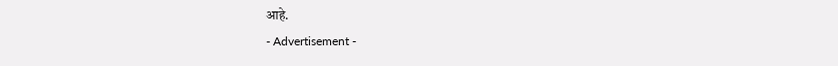आहे.
- Advertisement -